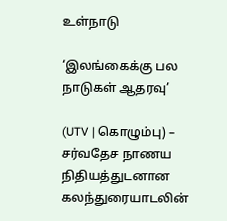உள்நாடு

‘இலங்கைக்கு பல நாடுகள் ஆதரவு’

(UTV | கொழும்பு) – சர்வதேச நாணய நிதியத்துடனான கலந்துரையாடலின்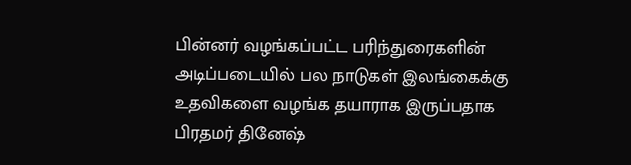பின்னர் வழங்கப்பட்ட பரிந்துரைகளின் அடிப்படையில் பல நாடுகள் இலங்கைக்கு உதவிகளை வழங்க தயாராக இருப்பதாக பிரதமர் தினேஷ்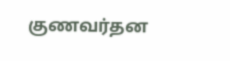குணவர்தன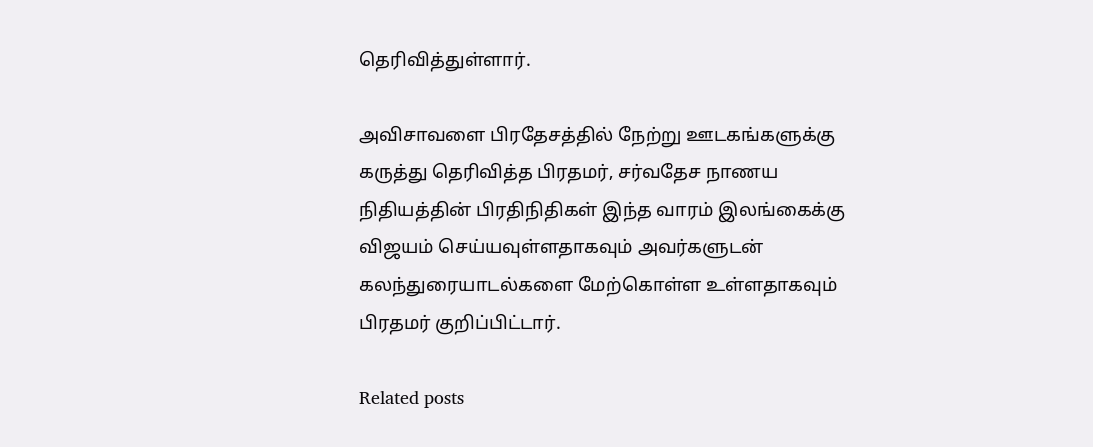தெரிவித்துள்ளார்.

அவிசாவளை பிரதேசத்தில் நேற்று ஊடகங்களுக்கு கருத்து தெரிவித்த பிரதமர், சர்வதேச நாணய நிதியத்தின் பிரதிநிதிகள் இந்த வாரம் இலங்கைக்கு விஜயம் செய்யவுள்ளதாகவும் அவர்களுடன் கலந்துரையாடல்களை மேற்கொள்ள உள்ளதாகவும் பிரதமர் குறிப்பிட்டார்.

Related posts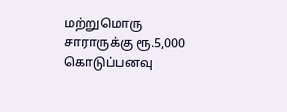மற்றுமொரு சாராருக்கு ரூ.5,000 கொடுப்பனவு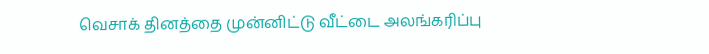வெசாக் தினத்தை முன்னிட்டு வீட்டை அலங்கரிப்பு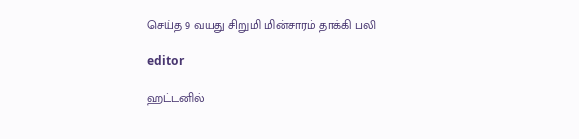செய்த 9 வயது சிறுமி மின்சாரம் தாக்கி பலி

editor

ஹட்டனில்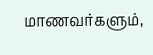மாணவர்களும்,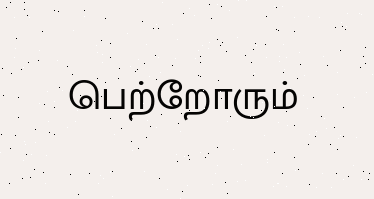பெற்றோரும்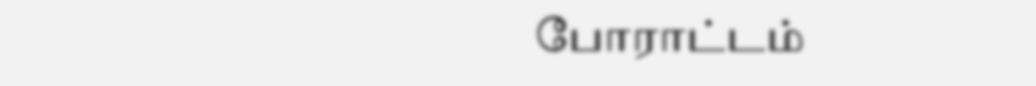போராட்டம்